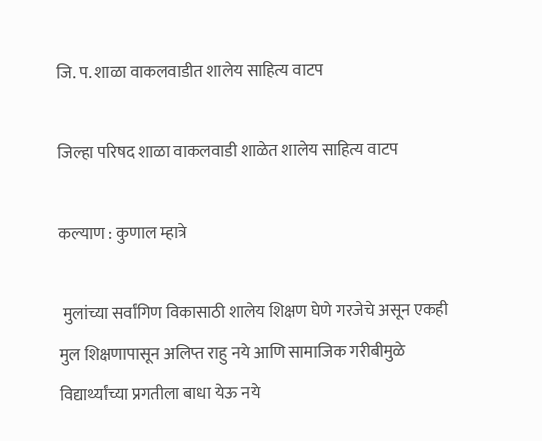जि. प. शाळा वाकलवाडीत शालेय साहित्य वाटप

जिल्हा परिषद शाळा वाकलवाडी शाळेत शालेय साहित्य वाटप

कल्याण : कुणाल म्हात्रे

 मुलांच्या सर्वांगिण विकासाठी शालेय शिक्षण घेणे गरजेचे असून एकही मुल शिक्षणापासून अलिप्त राहु नये आणि सामाजिक गरीबीमुळे विद्यार्थ्यांच्या प्रगतीला बाधा येऊ नये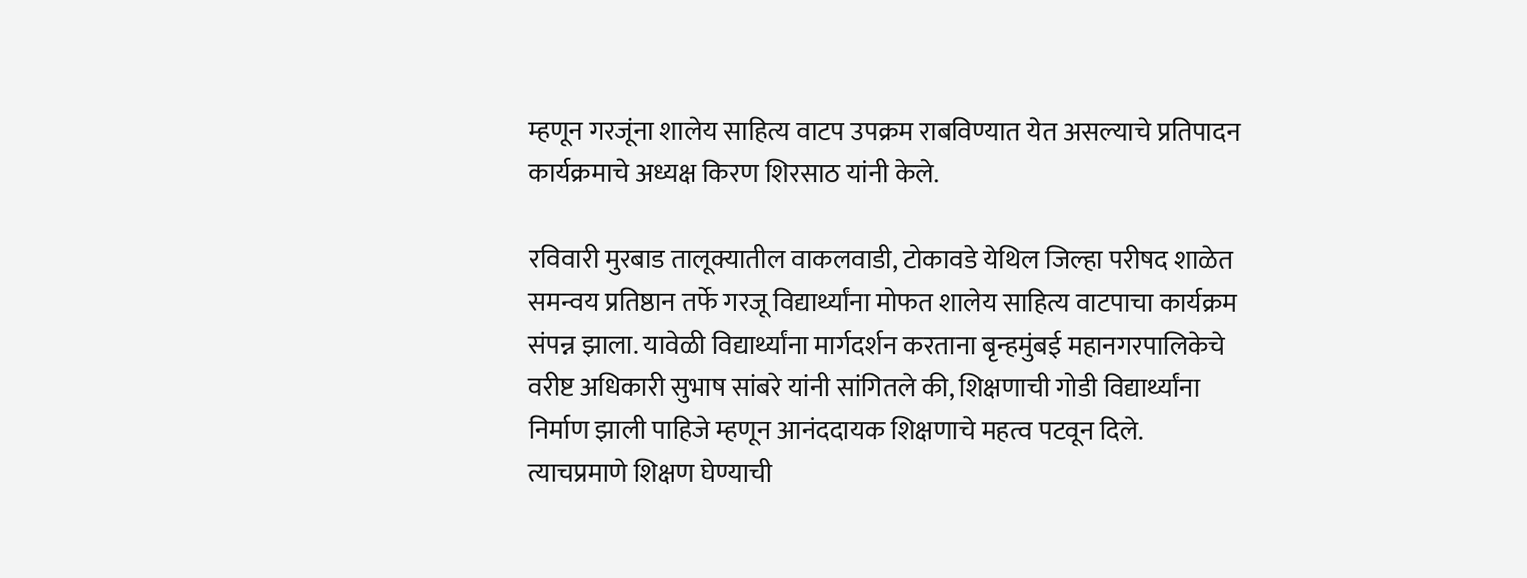म्हणून गरजूंना शालेय साहित्य वाटप उपक्रम राबविण्यात येत असल्याचे प्रतिपादन कार्यक्रमाचे अध्यक्ष किरण शिरसाठ यांनी केले.

रविवारी मुरबाड तालूक्यातील वाकलवाडी, टोकावडे येथिल जिल्हा परीषद शाळेत समन्वय प्रतिष्ठान तर्फे गरजू विद्यार्थ्यांना मोफत शालेय साहित्य वाटपाचा कार्यक्रम संपन्न झाला. यावेळी विद्यार्थ्यांना मार्गदर्शन करताना बृन्हमुंबई महानगरपालिकेचे वरीष्ट अधिकारी सुभाष सांबरे यांनी सांगितले की, शिक्षणाची गोडी विद्यार्थ्यांना निर्माण झाली पाहिजे म्हणून आनंददायक शिक्षणाचे महत्व पटवून दिले. त्याचप्रमाणे शिक्षण घेण्याची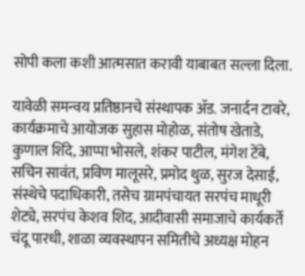सोपी कला कशी आत्मसात करावी याबाबत सल्ला दिला.

यावेळी समन्वय प्रतिष्ठानचे संस्थापक ॲड. जनार्दन टावरे, कार्यक्रमाचे आयोजक सुहास मोहोळ, संतोष खेताडे, कुणाल शिंदे, आप्पा भोसले, शंकर पाटील, मंगेश टेंबे, सचिन सावंत, प्रविण मालूसरे, प्रमोद थुळ, सुरज देसाई, संस्थेचे पदाधिकारी, तसेच ग्रामपंचायत सरपंच माधूरी शेट्ये, सरपंच केशव शिद, आदीवासी समाजाचे कार्यकर्ते चंदू पारधी, शाळा व्यवस्थापन समितीचे अध्यक्ष मोहन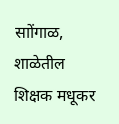साोंगाळ, शाळेतील शिक्षक मधूकर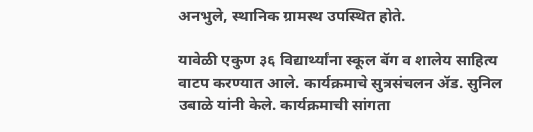अनभुले, स्थानिक ग्रामस्थ उपस्थित होते.

यावेळी एकुण ३६ विद्यार्थ्यांना स्कूल बॅग व शालेय साहित्य वाटप करण्यात आले. कार्यक्रमाचे सुत्रसंचलन ॲड. सुनिल उबाळे यांनी केले. कार्यक्रमाची सांगता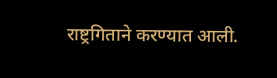राष्ट्रगिताने करण्यात आली.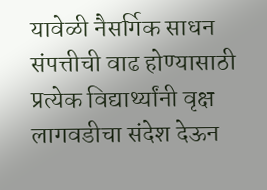यावेळी नैसर्गिक साधन संपत्तीची वाढ होण्यासाठी प्रत्येक विद्यार्थ्यांनी वृक्ष लागवडीचा संदेश देऊन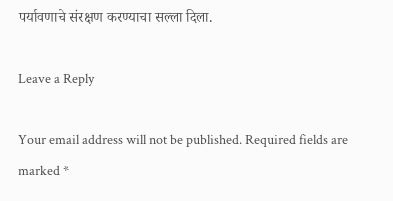पर्यावणाचे संरक्षण करण्याचा सल्ला दिला.

Leave a Reply

Your email address will not be published. Required fields are marked *